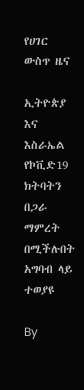የሀገር ውስጥ ዜና

ኢትዮጵያ እና እስራኤል የኮቪድ19 ክትባትን በጋራ ማምረት በሚችሉበት አግባብ ላይ ተወያዩ

By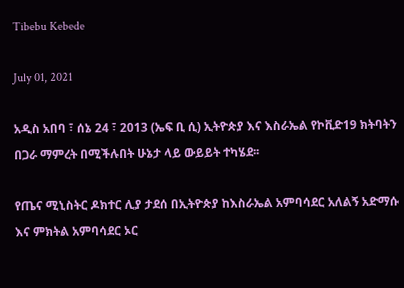Tibebu Kebede

July 01, 2021

አዲስ አበባ ፣ ሰኔ 24 ፣ 2013 (ኤፍ ቢ ሲ) ኢትዮጵያ እና እስራኤል የኮቪድ19 ክትባትን በጋራ ማምረት በሚችሉበት ሁኔታ ላይ ውይይት ተካሄደ፡፡

የጤና ሚኒስትር ዶክተር ሊያ ታደሰ በኢትዮጵያ ከእስራኤል አምባሳደር አለልኝ አድማሱ እና ምክትል አምባሳደር ኦር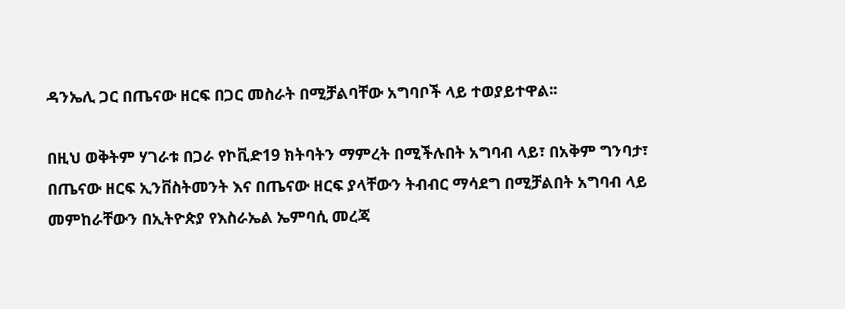ዳንኤሊ ጋር በጤናው ዘርፍ በጋር መስራት በሚቻልባቸው አግባቦች ላይ ተወያይተዋል፡፡

በዚህ ወቅትም ሃገራቱ በጋራ የኮቪድ19 ክትባትን ማምረት በሚችሉበት አግባብ ላይ፣ በአቅም ግንባታ፣ በጤናው ዘርፍ ኢንቨስትመንት እና በጤናው ዘርፍ ያላቸውን ትብብር ማሳደግ በሚቻልበት አግባብ ላይ መምከራቸውን በኢትዮጵያ የእስራኤል ኤምባሲ መረጃ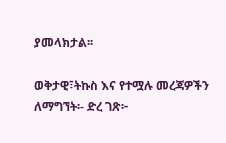ያመላክታል፡፡

ወቅታዊ፣ትኩስ እና የተሟሉ መረጃዎችን ለማግኘት፡- ድረ ገጽ፦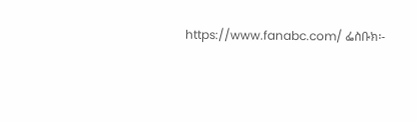https://www.fanabc.com/ ፌስቡክ፡-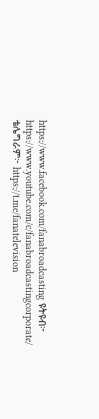https://www.facebook.com/fanabroadcasting ዩትዩብ፦ https://www.youtube.com/c/fanabroadcastingcorporate/ ቴሌግራም፦ https://t.me/fanatelevision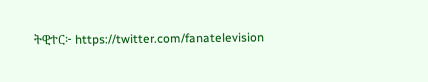ትዊተር፦ https://twitter.com/fanatelevision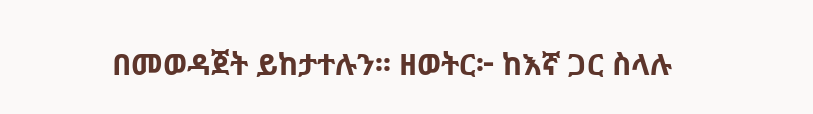በመወዳጀት ይከታተሉን፡፡ ዘወትር፦ ከእኛ ጋር ስላሉ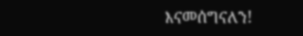እናመሰግናለን!